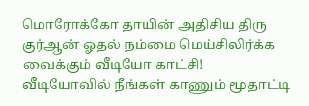மொரோக்கோ தாயின் அதிசிய திரு குர்ஆன் ஓதல் நம்மை மெய்சிலிர்க்க வைக்கும் வீடியோ காட்சி!
வீடியோவில் நீங்கள் காணும் மூதாட்டி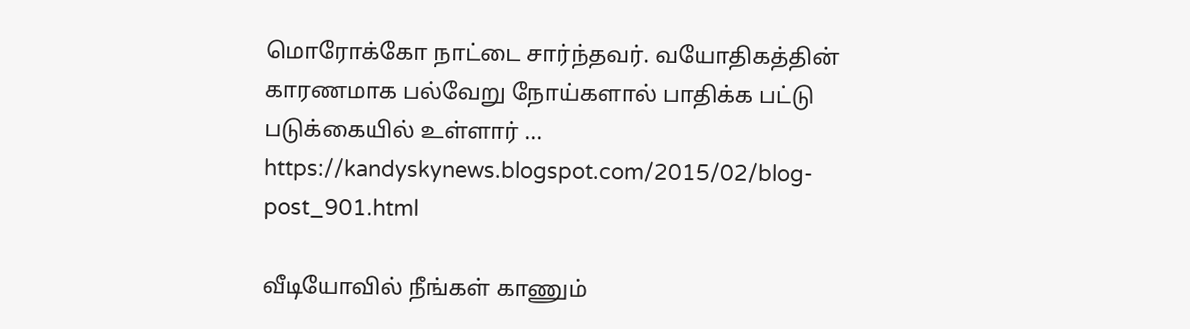மொரோக்கோ நாட்டை சார்ந்தவர். வயோதிகத்தின் காரணமாக பல்வேறு நோய்களால் பாதிக்க பட்டு படுக்கையில் உள்ளார் ...
https://kandyskynews.blogspot.com/2015/02/blog-post_901.html

வீடியோவில் நீங்கள் காணும்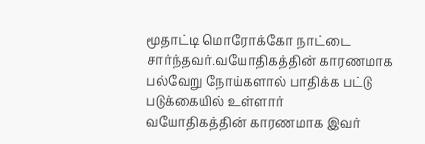மூதாட்டி மொரோக்கோ நாட்டை சார்ந்தவர்.வயோதிகத்தின் காரணமாக பல்வேறு நோய்களால் பாதிக்க பட்டு படுக்கையில் உள்ளார்
வயோதிகத்தின் காரணமாக இவர்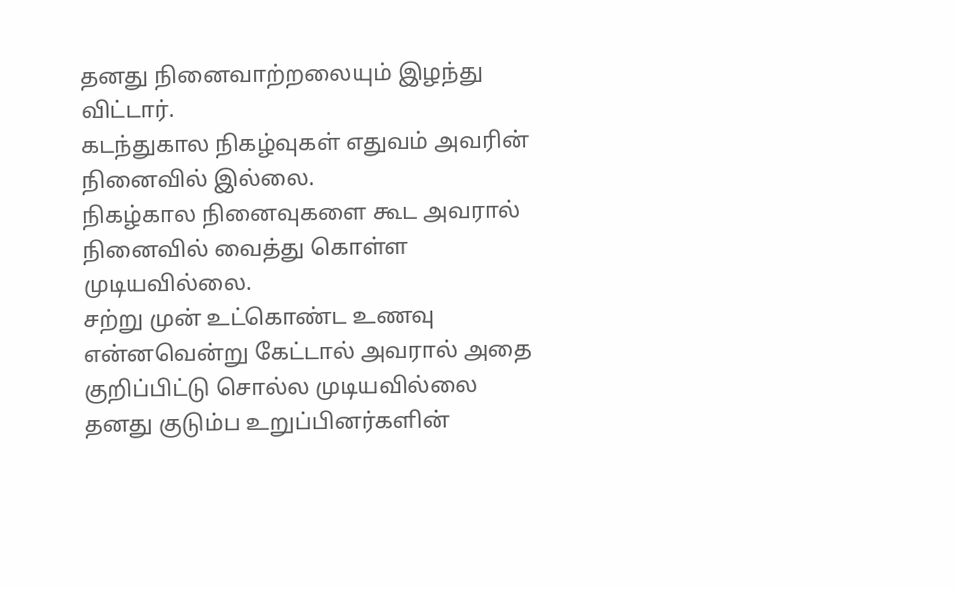தனது நினைவாற்றலையும் இழந்து விட்டார்.
கடந்துகால நிகழ்வுகள் எதுவம் அவரின் நினைவில் இல்லை.
நிகழ்கால நினைவுகளை கூட அவரால் நினைவில் வைத்து கொள்ள முடியவில்லை.
சற்று முன் உட்கொண்ட உணவு என்னவென்று கேட்டால் அவரால் அதை குறிப்பிட்டு சொல்ல முடியவில்லை தனது குடும்ப உறுப்பினர்களின்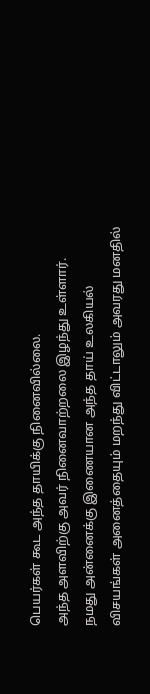பெயர்கள் கூட அந்த தாயிக்கு நினைவில்லை.
அந்த அளவிற்கு அவர் நினைவாற்றலை இழந்து உள்ளார்.
நமது அன்னைக்கு இணையான அந்த தாய் உலகியல் விசயங்கள் அனைத்தையும் மறந்து விட்டாலும் அவரது மனதில்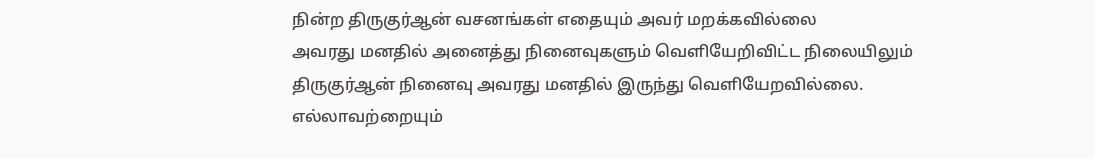நின்ற திருகுர்ஆன் வசனங்கள் எதையும் அவர் மறக்கவில்லை
அவரது மனதில் அனைத்து நினைவுகளும் வெளியேறிவிட்ட நிலையிலும் திருகுர்ஆன் நினைவு அவரது மனதில் இருந்து வெளியேறவில்லை.
எல்லாவற்றையும்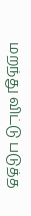மறந்து விட்டு படுத்த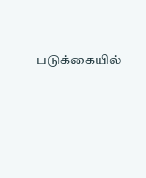படுக்கையில்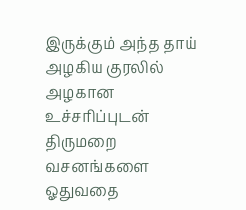இருக்கும் அந்த தாய் அழகிய குரலில் அழகான உச்சரிப்புடன் திருமறை வசனங்களை ஓதுவதை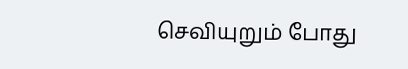செவியுறும் போது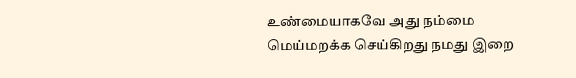உண்மையாகவே அது நம்மை மெய்மறக்க செய்கிறது நமது இறை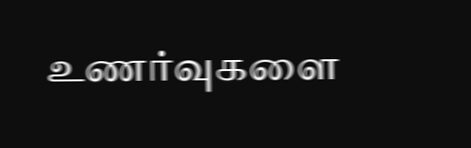உணர்வுகளை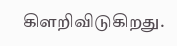கிளறிவிடுகிறது.